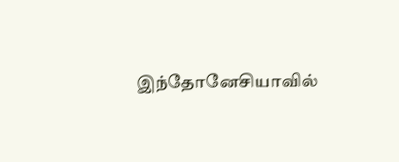இந்தோனேசியாவில்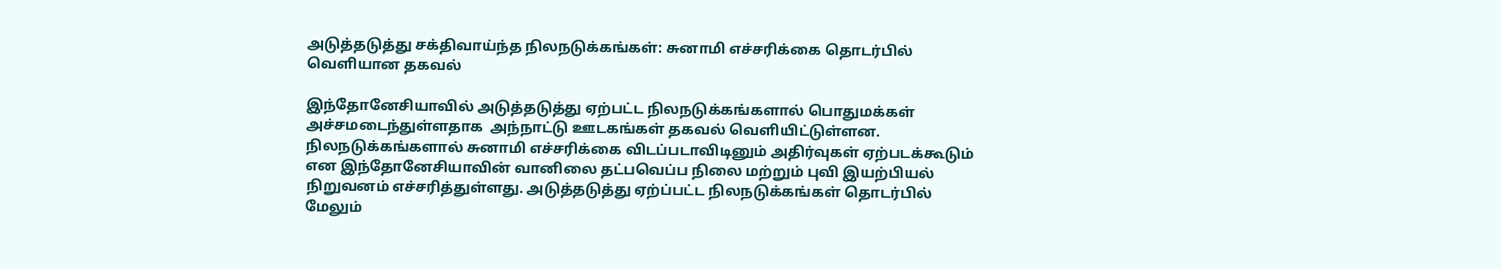அடுத்தடுத்து சக்திவாய்ந்த நிலநடுக்கங்கள்: சுனாமி எச்சரிக்கை தொடர்பில் வெளியான தகவல்

இந்தோனேசியாவில் அடுத்தடுத்து ஏற்பட்ட நிலநடுக்கங்களால் பொதுமக்கள் அச்சமடைந்துள்ளதாக  அந்நாட்டு ஊடகங்கள் தகவல் வெளியிட்டுள்ளன. நிலநடுக்கங்களால் சுனாமி எச்சரிக்கை விடப்படாவிடினும் அதிர்வுகள் ஏற்படக்கூடும் என இந்தோனேசியாவின் வானிலை தட்பவெப்ப நிலை மற்றும் புவி இயற்பியல் நிறுவனம் எச்சரித்துள்ளது. அடுத்தடுத்து ஏற்ப்பட்ட நிலநடுக்கங்கள் தொடர்பில் மேலும்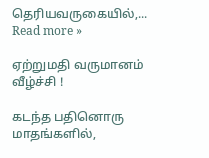தெரியவருகையில்,... Read more »

ஏற்றுமதி வருமானம் வீழ்ச்சி !

கடந்த பதினொரு மாதங்களில்,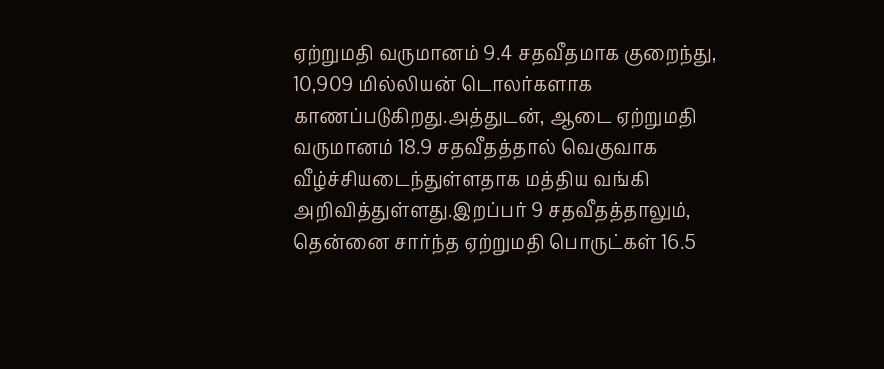ஏற்றுமதி வருமானம் 9.4 சதவீதமாக குறைந்து, 10,909 மில்லியன் டொலர்களாக காணப்படுகிறது.அத்துடன், ஆடை ஏற்றுமதி வருமானம் 18.9 சதவீதத்தால் வெகுவாக வீழ்ச்சியடைந்துள்ளதாக மத்திய வங்கி அறிவித்துள்ளது.இறப்பர் 9 சதவீதத்தாலும், தென்னை சார்ந்த ஏற்றுமதி பொருட்கள் 16.5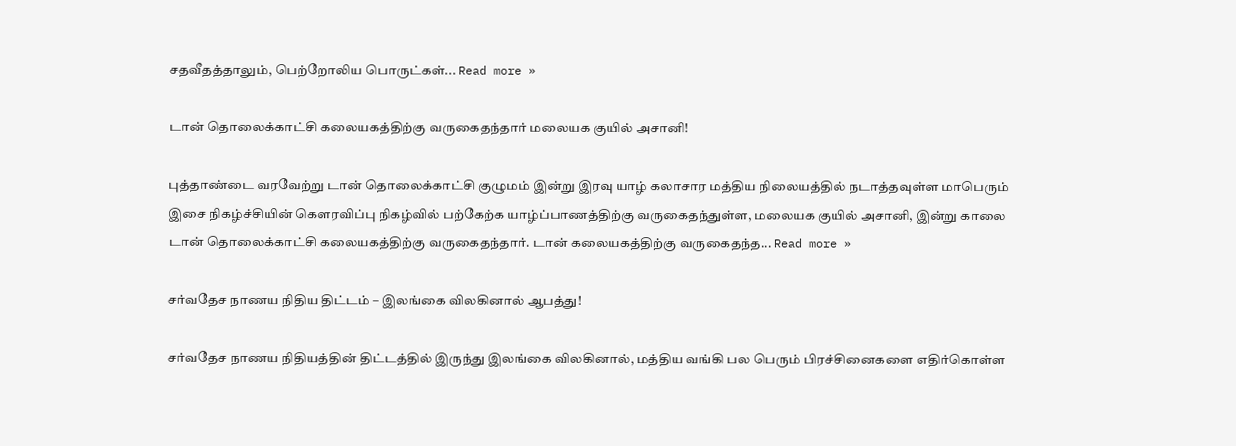சதவீதத்தாலும், பெற்றோலிய பொருட்கள்... Read more »

டான் தொலைக்காட்சி கலையகத்திற்கு வருகைதந்தார் மலையக குயில் அசானி!

புத்தாண்டை வரவேற்று டான் தொலைக்காட்சி குழுமம் இன்று இரவு யாழ் கலாசார மத்திய நிலையத்தில் நடாத்தவுள்ள மாபெரும் இசை நிகழ்ச்சியின் கௌரவிப்பு நிகழ்வில் பற்கேற்க யாழ்ப்பாணத்திற்கு வருகைதந்துள்ள, மலையக குயில் அசானி, இன்று காலை டான் தொலைக்காட்சி கலையகத்திற்கு வருகைதந்தார். டான் கலையகத்திற்கு வருகைதந்த... Read more »

சர்வதேச நாணய நிதிய திட்டம் – இலங்கை விலகினால் ஆபத்து!

சர்வதேச நாணய நிதியத்தின் திட்டத்தில் இருந்து இலங்கை விலகினால், மத்திய வங்கி பல பெரும் பிரச்சினைகளை எதிர்கொள்ள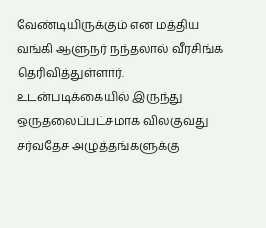வேண்டியிருக்கும் என மத்திய வங்கி ஆளுநர் நந்தலால் வீரசிங்க தெரிவித்துள்ளார். உடன்படிக்கையில் இருந்து ஒருதலைப்பட்சமாக விலகுவது சர்வதேச அழுத்தங்களுக்கு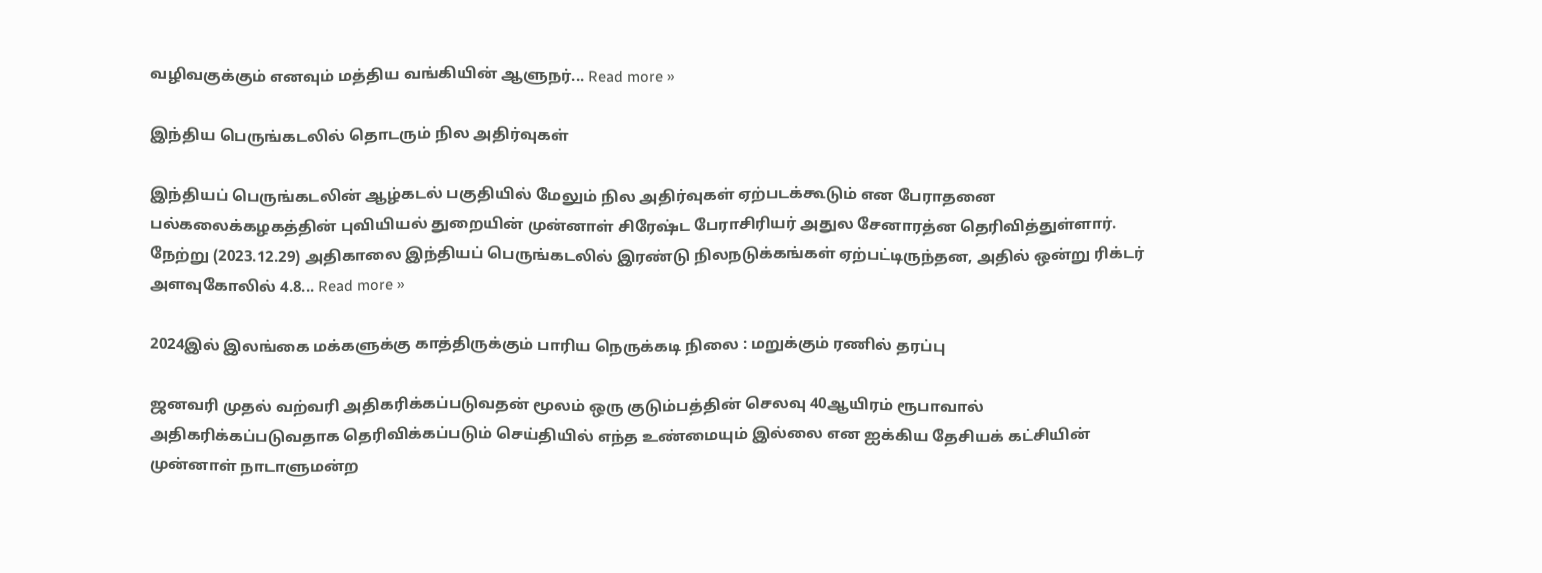வழிவகுக்கும் எனவும் மத்திய வங்கியின் ஆளுநர்... Read more »

இந்திய பெருங்கடலில் தொடரும் நில அதிர்வுகள்

இந்தியப் பெருங்கடலின் ஆழ்கடல் பகுதியில் மேலும் நில அதிர்வுகள் ஏற்படக்கூடும் என பேராதனை பல்கலைக்கழகத்தின் புவியியல் துறையின் முன்னாள் சிரேஷ்ட பேராசிரியர் அதுல சேனாரத்ன தெரிவித்துள்ளார். நேற்று (2023.12.29) அதிகாலை இந்தியப் பெருங்கடலில் இரண்டு நிலநடுக்கங்கள் ஏற்பட்டிருந்தன, அதில் ஒன்று ரிக்டர் அளவுகோலில் 4.8... Read more »

2024இல் இலங்கை மக்களுக்கு காத்திருக்கும் பாரிய நெருக்கடி நிலை : மறுக்கும் ரணில் தரப்பு

ஜனவரி முதல் வற்வரி அதிகரிக்கப்படுவதன் மூலம் ஒரு குடும்பத்தின் செலவு 40ஆயிரம் ரூபாவால் அதிகரிக்கப்படுவதாக தெரிவிக்கப்படும் செய்தியில் எந்த உண்மையும் இல்லை என ஐக்கிய தேசியக் கட்சியின் முன்னாள் நாடாளுமன்ற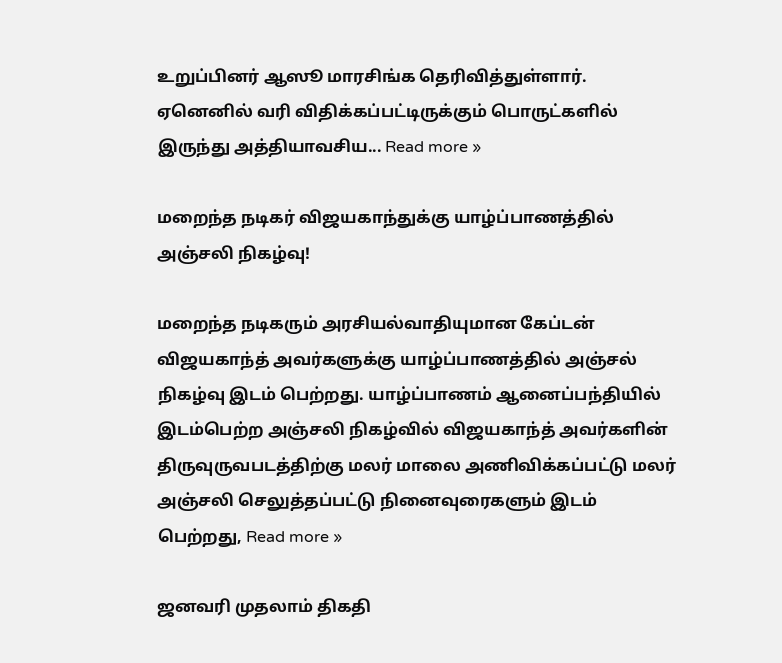உறுப்பினர் ஆஸூ மாரசிங்க தெரிவித்துள்ளார். ஏனெனில் வரி விதிக்கப்பட்டிருக்கும் பொருட்களில் இருந்து அத்தியாவசிய... Read more »

மறைந்த நடிகர் விஜயகாந்துக்கு யாழ்ப்பாணத்தில் அஞ்சலி நிகழ்வு!

மறைந்த நடிகரும் அரசியல்வாதியுமான கேப்டன் விஜயகாந்த் அவர்களுக்கு யாழ்ப்பாணத்தில் அஞ்சல் நிகழ்வு இடம் பெற்றது. யாழ்ப்பாணம் ஆனைப்பந்தியில் இடம்பெற்ற அஞ்சலி நிகழ்வில் விஜயகாந்த் அவர்களின் திருவுருவபடத்திற்கு மலர் மாலை அணிவிக்கப்பட்டு மலர் அஞ்சலி செலுத்தப்பட்டு நினைவுரைகளும் இடம் பெற்றது, Read more »

ஜனவரி முதலாம் திகதி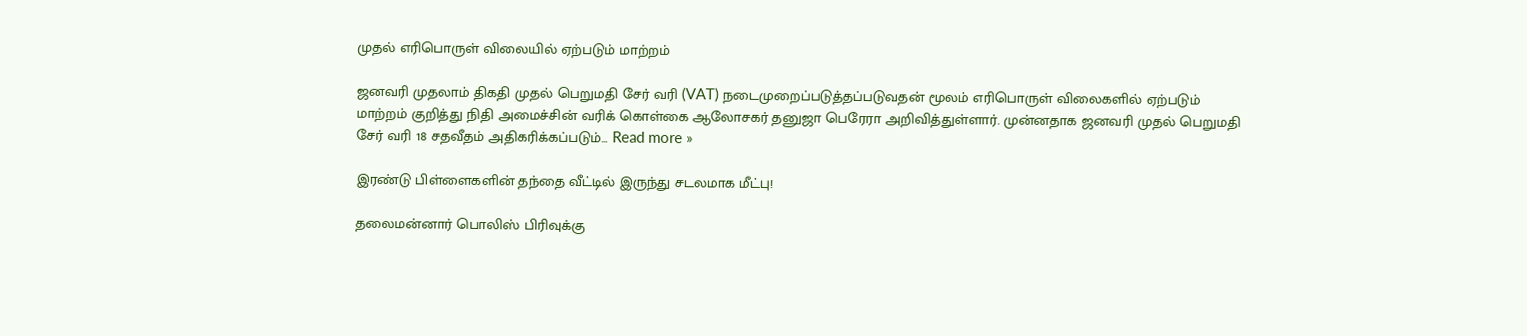முதல் எரிபொருள் விலையில் ஏற்படும் மாற்றம்

ஜனவரி முதலாம் திகதி முதல் பெறுமதி சேர் வரி (VAT) நடைமுறைப்படுத்தப்படுவதன் மூலம் எரிபொருள் விலைகளில் ஏற்படும் மாற்றம் குறித்து நிதி அமைச்சின் வரிக் கொள்கை ஆலோசகர் தனுஜா பெரேரா அறிவித்துள்ளார். முன்னதாக ஜனவரி முதல் பெறுமதி சேர் வரி 18 சதவீதம் அதிகரிக்கப்படும்... Read more »

இரண்டு பிள்ளைகளின் தந்தை வீட்டில் இருந்து சடலமாக மீட்பு!

தலைமன்னார் பொலிஸ் பிரிவுக்கு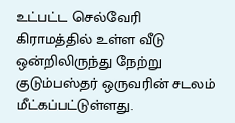உட்பட்ட செல்வேரி கிராமத்தில் உள்ள வீடு ஒன்றிலிருந்து நேற்று குடும்பஸ்தர் ஒருவரின் சடலம் மீட்கப்பட்டுள்ளது.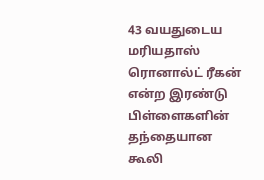43 வயதுடைய மரியதாஸ் ரொனால்ட் ரீகன் என்ற இரண்டு பிள்ளைகளின் தந்தையான கூலி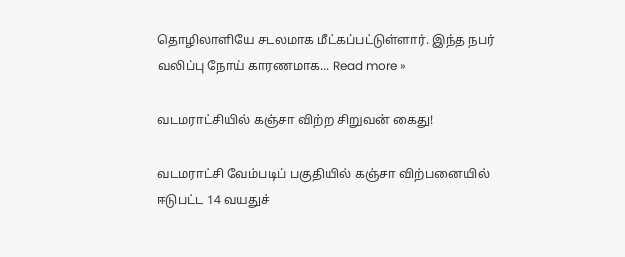தொழிலாளியே சடலமாக மீட்கப்பட்டுள்ளார். இந்த நபர் வலிப்பு நோய் காரணமாக... Read more »

வடமராட்சியில் கஞ்சா விற்ற சிறுவன் கைது!

வடமராட்சி வேம்படிப் பகுதியில் கஞ்சா விற்பனையில் ஈடுபட்ட 14 வயதுச்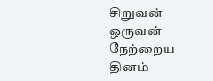சிறுவன் ஒருவன் நேற்றைய தினம்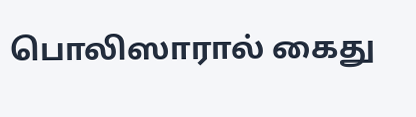பொலிஸாரால் கைது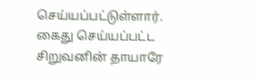செய்யப்பட்டுள்ளார். கைது செய்யப்பட்ட சிறுவனின் தாயாரே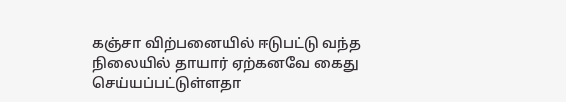கஞ்சா விற்பனையில் ஈடுபட்டு வந்த நிலையில் தாயார் ஏற்கனவே கைது செய்யப்பட்டுள்ளதா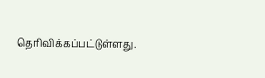தெரிவிக்கப்பட்டுள்ளது.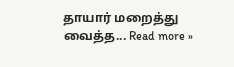தாயார் மறைத்து வைத்த... Read more »